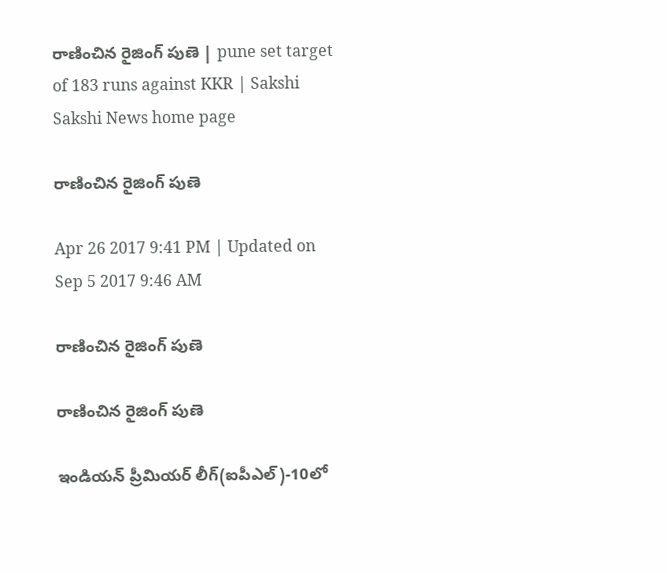రాణించిన రైజింగ్ పుణె | pune set target of 183 runs against KKR | Sakshi
Sakshi News home page

రాణించిన రైజింగ్ పుణె

Apr 26 2017 9:41 PM | Updated on Sep 5 2017 9:46 AM

రాణించిన రైజింగ్ పుణె

రాణించిన రైజింగ్ పుణె

ఇండియన్ ప్రీమియర్ లీగ్(ఐపీఎల్)-10లో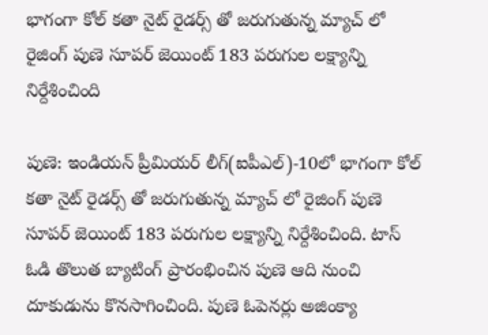భాగంగా కోల్ కతా నైట్ రైడర్స్ తో జరుగుతున్న మ్యాచ్ లో రైజింగ్ పుణె సూపర్ జెయింట్ 183 పరుగుల లక్ష్యాన్ని నిర్దేశించింది

పుణె: ఇండియన్ ప్రీమియర్ లీగ్(ఐపీఎల్)-10లో భాగంగా కోల్ కతా నైట్ రైడర్స్ తో జరుగుతున్న మ్యాచ్ లో రైజింగ్ పుణె సూపర్ జెయింట్ 183 పరుగుల లక్ష్యాన్ని నిర్దేశించింది. టాస్ ఓడి తొలుత బ్యాటింగ్ ప్రారంభించిన పుణె ఆది నుంచి దూకుడును కొనసాగించింది. పుణె ఓపెనర్లు అజింక్యా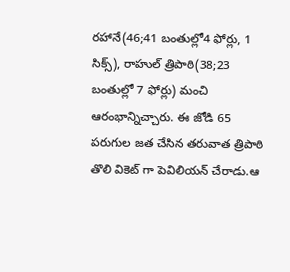రహానే(46;41 బంతుల్లో4 ఫోర్లు, 1 సిక్స్), రాహుల్ త్రిపాఠి(38;23 బంతుల్లో 7 ఫోర్లు) మంచి ఆరంభాన్నిచ్చారు. ఈ జోడి 65 పరుగుల జత చేసిన తరువాత త్రిపాఠి తొలి వికెట్ గా పెవిలియన్ చేరాడు.ఆ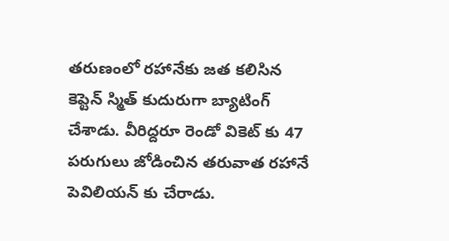తరుణంలో రహానేకు జత కలిసిన కెప్టెన్ స్మిత్ కుదురుగా బ్యాటింగ్ చేశాడు. వీరిద్దరూ రెండో వికెట్ కు 47 పరుగులు జోడించిన తరువాత రహానే పెవిలియన్ కు చేరాడు.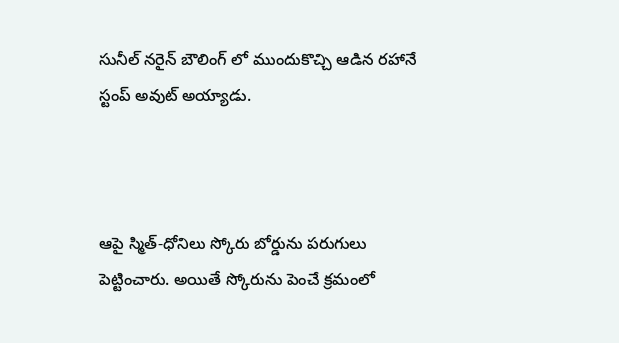సునీల్ నరైన్ బౌలింగ్ లో ముందుకొచ్చి ఆడిన రహానే స్టంప్ అవుట్ అయ్యాడు.



ఆపై స్మిత్-ధోనిలు స్కోరు బోర్డును పరుగులు పెట్టించారు. అయితే స్కోరును పెంచే క్రమంలో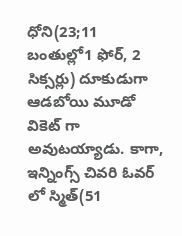ధోని(23;11 బంతుల్లో1 ఫోర్, 2 సిక్సర్లు) దూకుడుగా ఆడబోయి మూడో వికెట్ గా అవుటయ్యాడు. కాగా, ఇన్నింగ్స్ చివరి ఓవర్ లో స్మిత్(51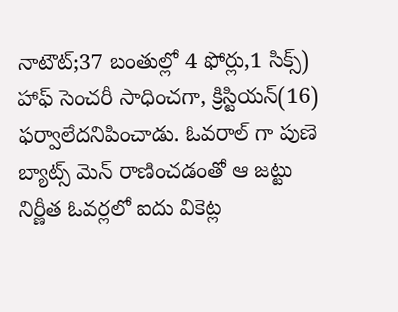నాటౌట్;37 బంతుల్లో 4 ఫోర్లు,1 సిక్స్) హాఫ్ సెంచరీ సాధించగా, క్రిస్టియన్(16) ఫర్వాలేదనిపించాడు. ఓవరాల్ గా పుణె బ్యాట్స్ మెన్ రాణించడంతో ఆ జట్టు నిర్ణీత ఓవర్లలో ఐదు వికెట్ల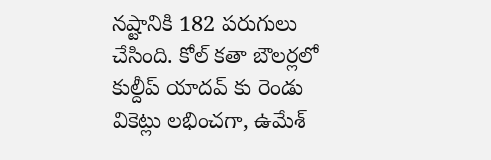నష్టానికి 182 పరుగులు చేసింది. కోల్ కతా బౌలర్లలో కుల్దీప్ యాదవ్ కు రెండు వికెట్లు లభించగా, ఉమేశ్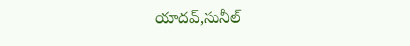యాదవ్,సునీల్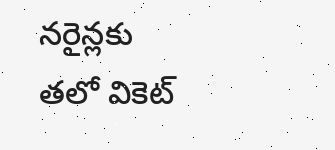నరైన్లకు తలో వికెట్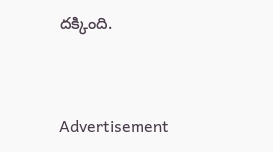దక్కింది.



Advertisement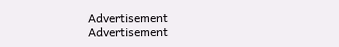Advertisement
Advertisement